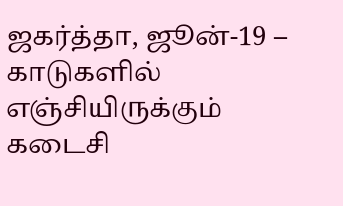ஜகர்த்தா, ஜூன்-19 – காடுகளில் எஞ்சியிருக்கும் கடைசி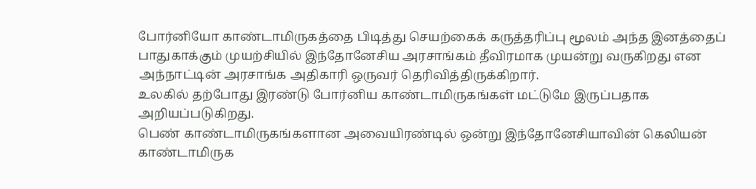போர்னியோ காண்டாமிருகத்தை பிடித்து செயற்கைக் கருத்தரிப்பு மூலம் அந்த இனத்தைப் பாதுகாக்கும் முயற்சியில் இந்தோனேசிய அரசாங்கம் தீவிரமாக முயன்று வருகிறது என அந்நாட்டின் அரசாங்க அதிகாரி ஒருவர் தெரிவித்திருக்கிறார்.
உலகில் தற்போது இரண்டு போர்னிய காண்டாமிருகங்கள் மட்டுமே இருப்பதாக அறியப்படுகிறது.
பெண் காண்டாமிருகங்களான அவையிரண்டில் ஒன்று இந்தோனேசியாவின் கெலியன் காண்டாமிருக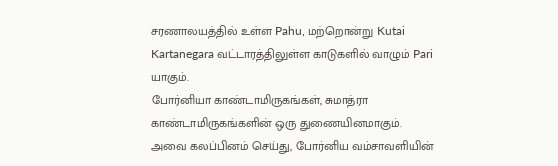சரணாலயத்தில் உள்ள Pahu, மற்றொன்று Kutai Kartanegara வட்டாரத்திலுள்ள காடுகளில் வாழும் Pari யாகும்.
போர்னியா காண்டாமிருகங்கள், சுமாத்ரா காண்டாமிருகங்களின் ஒரு துணையினமாகும்.
அவை கலப்பினம் செய்து, போர்னிய வம்சாவளியின்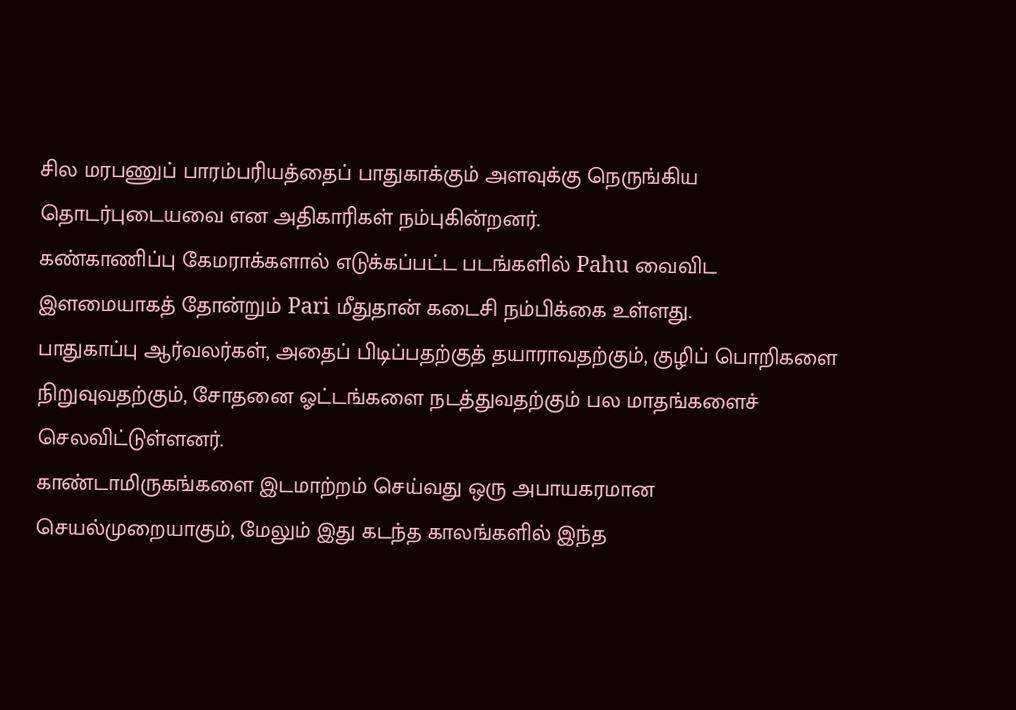சில மரபணுப் பாரம்பரியத்தைப் பாதுகாக்கும் அளவுக்கு நெருங்கிய தொடர்புடையவை என அதிகாரிகள் நம்புகின்றனர்.
கண்காணிப்பு கேமராக்களால் எடுக்கப்பட்ட படங்களில் Pahu வைவிட இளமையாகத் தோன்றும் Pari மீதுதான் கடைசி நம்பிக்கை உள்ளது.
பாதுகாப்பு ஆர்வலர்கள், அதைப் பிடிப்பதற்குத் தயாராவதற்கும், குழிப் பொறிகளை நிறுவுவதற்கும், சோதனை ஓட்டங்களை நடத்துவதற்கும் பல மாதங்களைச் செலவிட்டுள்ளனர்.
காண்டாமிருகங்களை இடமாற்றம் செய்வது ஒரு அபாயகரமான செயல்முறையாகும், மேலும் இது கடந்த காலங்களில் இந்த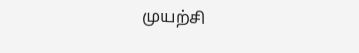முயற்சி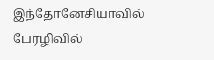இந்தோனேசியாவில் பேரழிவில்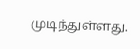முடிந்துள்ளது.